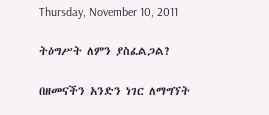Thursday, November 10, 2011

ትዕግሥት ለምን ያስፈልጋል?

በዘመናችን አንድን ነገር ለማግኘት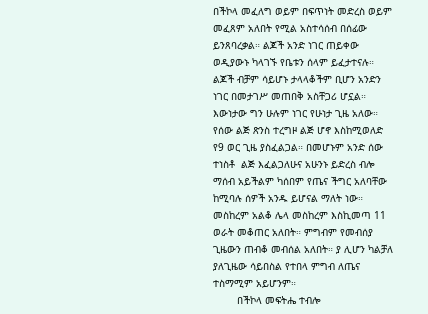በችኮላ መፈለግ ወይም በፍጥነት መድረስ ወይም መፈጸም አለበት የሚል አስተሳሰብ በሰፊው ይንጸባረቃል። ልጆች አንድ ነገር ጠይቀው ወዲያውኑ ካላገኙ የቤቱን ሰላም ይፈታተናሉ። ልጆች ብቻም ሳይሆኑ ታላላቆችም ቢሆን አንድን ነገር በመታገሥ መጠበቅ አስቸጋሪ ሆኗል። እውነታው ግን ሁሉም ነገር የሁነታ ጊዜ አለው። የሰው ልጅ ጽንስ ተረግዞ ልጅ ሆኖ እስከሚወለድ የ9 ወር ጊዜ ያስፈልጋል። በመሆኑም አንድ ሰው ተነስቶ  ልጅ እፈልጋለሁና አሁንኑ ይድረስ ብሎ ማሰብ አይችልም ካሰበም የጤና ችግር አለባቸው ከሚባሉ ሰዎች አንዱ ይሆናል ማለት ነው። መስከረም አልቆ ሌላ መስከረም እስኪመጣ 11 ወራት መቆጠር አለበት። ምግብም የመብሰያ ጊዜውን ጠብቆ መብሰል አለበት። ያ ሊሆን ካልቻለ ያለጊዜው ሳይበስል የተበላ ምግብ ለጤና ተስማሚም አይሆንም።
        በችኮላ መፍትሔ ተብሎ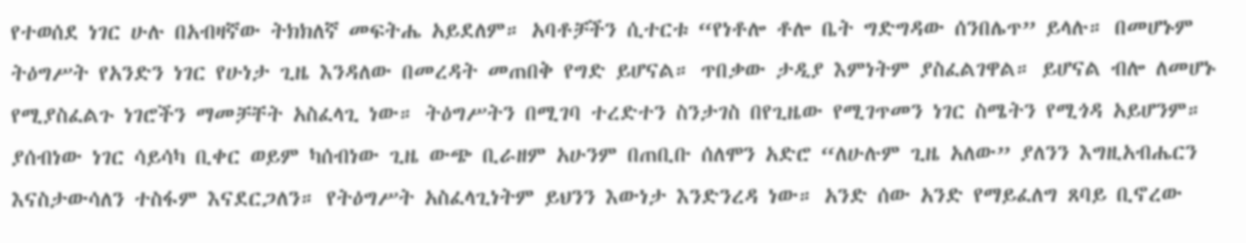የተወሰደ ነገር ሁሉ በአብዛኛው ትክክለኛ መፍትሔ አይደለም። አባቶቻችን ሲተርቱ “የነቶሎ ቶሎ ቤት ግድግዳው ሰንበሌጥ” ይላሉ። በመሆኑም ትዕግሥት የአንድን ነገር የሁነታ ጊዜ እንዳለው በመረዳት መጠበቅ የግድ ይሆናል። ጥበቃው ታዲያ እምነትም ያስፈልገዋል። ይሆናል ብሎ ለመሆኑ የሚያስፈልጉ ነገሮችን ማመቻቸት አስፈላጊ ነው። ትዕግሥትን በሚገባ ተረድተን ስንታገስ በየጊዜው የሚገጥመን ነገር ስሜትን የሚጎዳ አይሆንም። ያሰብነው ነገር ሳይሳካ ቢቀር ወይም ካሰብነው ጊዜ ውጭ ቢራዘም አሁንም በጠቢቡ ሰለሞን አድሮ “ለሁሉም ጊዜ አለው” ያለንን እግዚአብሔርን እናስታውሳለን ተስፋም እናደርጋለን። የትዕግሥት አስፈላጊነትም ይህንን እውነታ እንድንረዳ ነው። አንድ ሰው አንድ የማይፈለግ ጸባይ ቢኖረው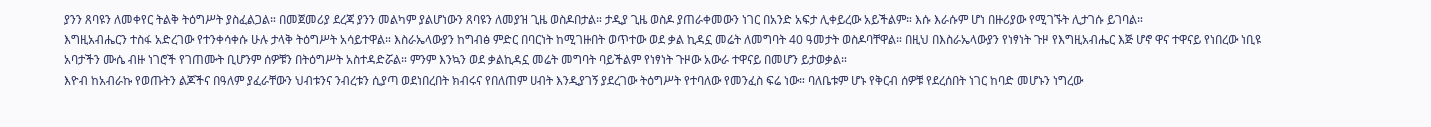ያንን ጸባዩን ለመቀየር ትልቅ ትዕግሥት ያስፈልጋል። በመጀመሪያ ደረጃ ያንን መልካም ያልሆነውን ጸባዩን ለመያዝ ጊዜ ወስዶበታል። ታዲያ ጊዜ ወስዶ ያጠራቀመውን ነገር በአንድ አፍታ ሊቀይረው አይችልም። እሱ እራሱም ሆነ በዙሪያው የሚገኙት ሊታገሱ ይገባል።
እግዚአብሔርን ተስፋ አድረገው የተንቀሳቀሱ ሁሉ ታላቅ ትዕግሥት አሳይተዋል። እስራኤላውያን ከግብፅ ምድር በባርነት ከሚገዙበት ወጥተው ወደ ቃል ኪዳኗ መሬት ለመግባት 40 ዓመታት ወስዶባቸዋል። በዚህ በእስራኤላውያን የነፃነት ጉዞ የእግዚአብሔር እጅ ሆኖ ዋና ተዋናይ የነበረው ነቢዩ አባታችን ሙሴ ብዙ ነገሮች የገጠሙት ቢሆንም ሰዎቹን በትዕግሥት አስተዳድሯል። ምንም እንኳን ወደ ቃልኪዳኗ መሬት መግባት ባይችልም የነፃነት ጉዞው አውራ ተዋናይ በመሆን ይታወቃል።
እዮብ ከአብራኩ የወጡትን ልጆችና በዓለም ያፈራቸውን ህብቱንና ንብረቱን ሲያጣ ወደነበረበት ክብሩና የበለጠም ሀብት እንዲያገኝ ያደረገው ትዕግሥት የተባለው የመንፈስ ፍሬ ነው። ባለቤቱም ሆኑ የቅርብ ሰዎቹ የደረሰበት ነገር ከባድ መሆኑን ነግረው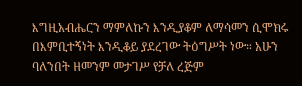እግዚአብሔርን ማምለኩን እንዲያቆም ለማሳመን ሲሞክሩ በእምቢተኝነት እንዲቆይ ያደረገው ትዕግሥት ነው። አሁን ባለንበት ዘመንም መታገሥ የቻለ ረጅም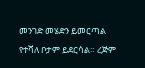መንገድ መሄድን ይመርጣል የተሻለ ቦታም ይደርሳል። ረጅም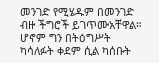መንገድ የሚሄዱም በመንገድ ብዙ ችግሮች ይገጥሙአቸዋል። ሆኖም ግን በትዕግሥት ካሳለፉት ቀደም ሲል ካሰቡት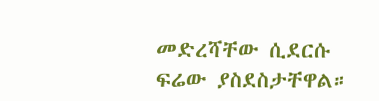መድረሻቸው ሲደርሱ ፍሬው ያስደስታቸዋል።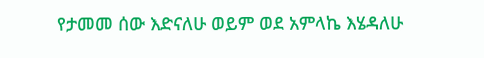የታመመ ሰው እድናለሁ ወይም ወደ አምላኬ እሄዳለሁ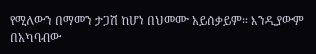የሚለውን በማመን ታጋሽ ከሆነ በህመሙ አይሰቃይም። እንዲያውም በአካባብው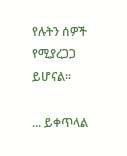የሉትን ሰዎች የሚያረጋጋ ይሆናል።

... ይቀጥላል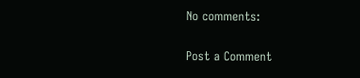No comments:

Post a Comment